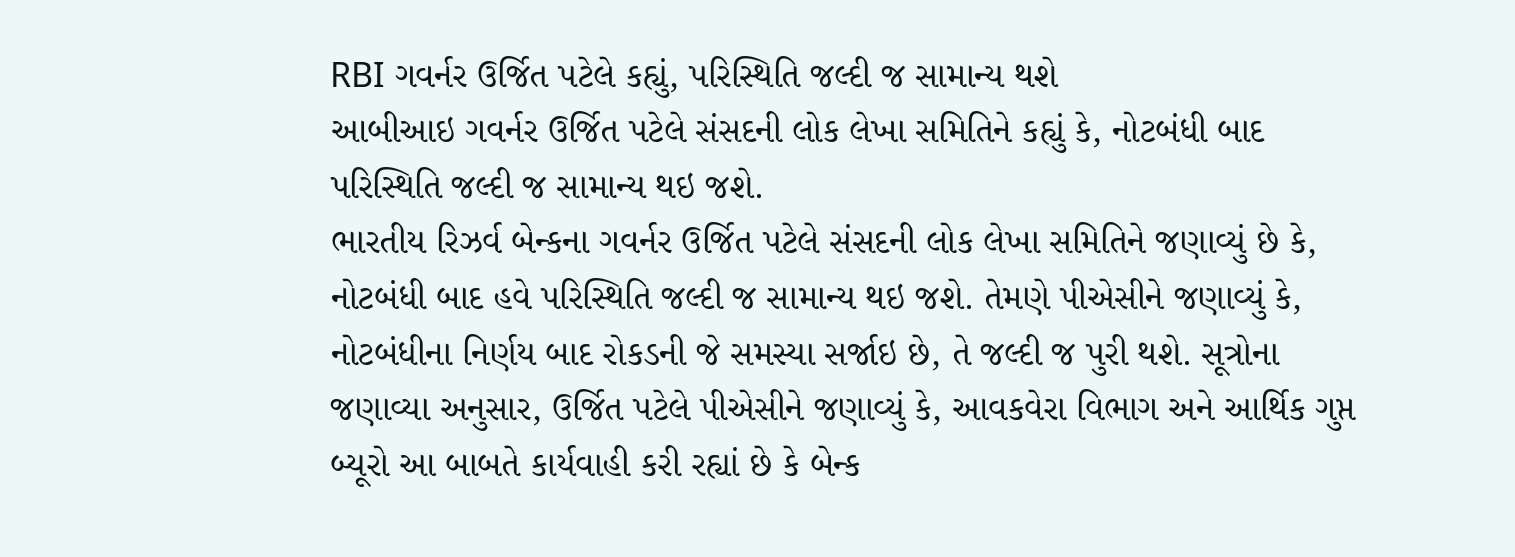RBI ગવર્નર ઉર્જિત પટેલે કહ્યું, પરિસ્થિતિ જલ્દી જ સામાન્ય થશે
આબીઆઇ ગવર્નર ઉર્જિત પટેલે સંસદની લોક લેખા સમિતિને કહ્યું કે, નોટબંધી બાદ પરિસ્થિતિ જલ્દી જ સામાન્ય થઇ જશે.
ભારતીય રિઝર્વ બેન્કના ગવર્નર ઉર્જિત પટેલે સંસદની લોક લેખા સમિતિને જણાવ્યું છે કે, નોટબંધી બાદ હવે પરિસ્થિતિ જલ્દી જ સામાન્ય થઇ જશે. તેમણે પીએસીને જણાવ્યું કે, નોટબંધીના નિર્ણય બાદ રોકડની જે સમસ્યા સર્જાઇ છે, તે જલ્દી જ પુરી થશે. સૂત્રોના જણાવ્યા અનુસાર, ઉર્જિત પટેલે પીએસીને જણાવ્યું કે, આવકવેરા વિભાગ અને આર્થિક ગુપ્ત બ્યૂરો આ બાબતે કાર્યવાહી કરી રહ્યાં છે કે બેન્ક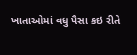ખાતાઓમાં વધુ પૈસા કઇ રીતે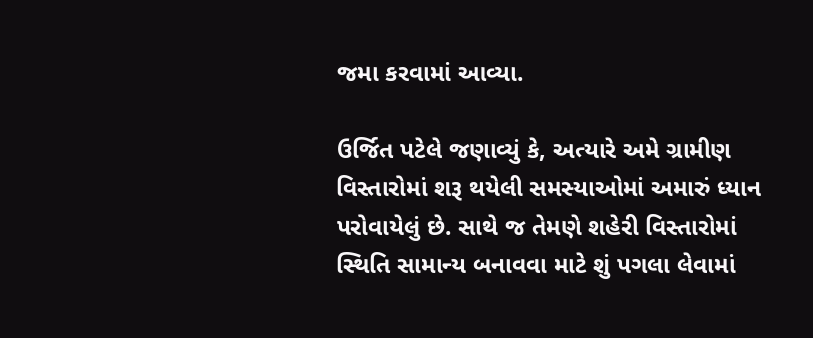જમા કરવામાં આવ્યા.

ઉર્જિત પટેલે જણાવ્યું કે, અત્યારે અમે ગ્રામીણ વિસ્તારોમાં શરૂ થયેલી સમસ્યાઓમાં અમારું ધ્યાન પરોવાયેલું છે. સાથે જ તેમણે શહેરી વિસ્તારોમાં સ્થિતિ સામાન્ય બનાવવા માટે શું પગલા લેવામાં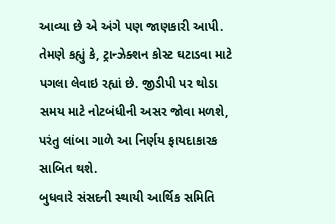આવ્યા છે એ અંગે પણ જાણકારી આપી. તેમણે કહ્યું કે, ટ્રાન્ઝેક્શન કોસ્ટ ઘટાડવા માટે પગલા લેવાઇ રહ્યાં છે. જીડીપી પર થોડા સમય માટે નોટબંધીની અસર જોવા મળશે, પરંતુ લાંબા ગાળે આ નિર્ણય ફાયદાકારક સાબિત થશે.
બુધવારે સંસદની સ્થાયી આર્થિક સમિતિ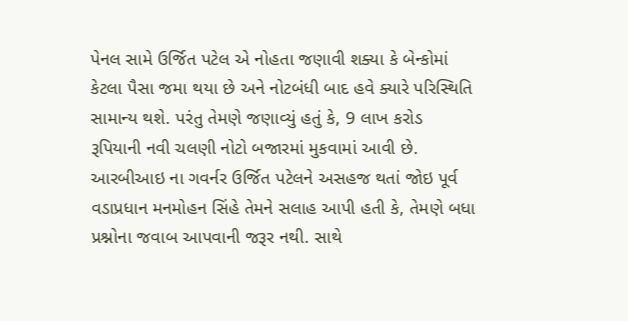પેનલ સામે ઉર્જિત પટેલ એ નોહતા જણાવી શક્યા કે બેન્કોમાં કેટલા પૈસા જમા થયા છે અને નોટબંધી બાદ હવે ક્યારે પરિસ્થિતિ સામાન્ય થશે. પરંતુ તેમણે જણાવ્યું હતું કે, 9 લાખ કરોડ રૂપિયાની નવી ચલણી નોટો બજારમાં મુકવામાં આવી છે. આરબીઆઇ ના ગવર્નર ઉર્જિત પટેલને અસહજ થતાં જોઇ પૂર્વ વડાપ્રધાન મનમોહન સિંહે તેમને સલાહ આપી હતી કે, તેમણે બધા પ્રશ્નોના જવાબ આપવાની જરૂર નથી. સાથે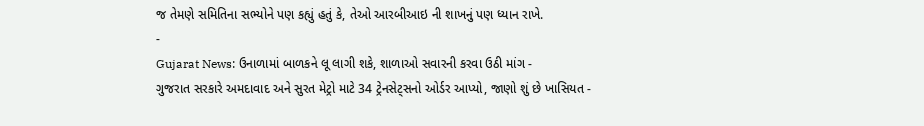જ તેમણે સમિતિના સભ્યોને પણ કહ્યું હતું કે, તેઓ આરબીઆઇ ની શાખનું પણ ધ્યાન રાખે.
-
Gujarat News: ઉનાળામાં બાળકને લૂ લાગી શકે, શાળાઓ સવારની કરવા ઉઠી માંગ -
ગુજરાત સરકારે અમદાવાદ અને સુરત મેટ્રો માટે 34 ટ્રેનસેટ્સનો ઓર્ડર આપ્યો, જાણો શું છે ખાસિયત -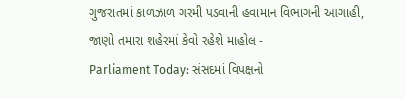ગુજરાતમાં કાળઝાળ ગરમી પડવાની હવામાન વિભાગની આગાહી, જાણો તમારા શહેરમાં કેવો રહેશે માહોલ -
Parliament Today: સંસદમાં વિપક્ષનો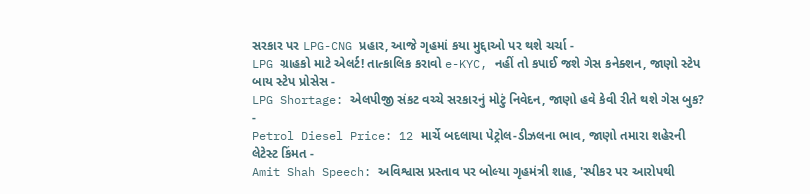સરકાર પર LPG-CNG પ્રહાર, આજે ગૃહમાં કયા મુદ્દાઓ પર થશે ચર્ચા -
LPG ગ્રાહકો માટે એલર્ટ! તાત્કાલિક કરાવો e-KYC, નહીં તો કપાઈ જશે ગેસ કનેક્શન, જાણો સ્ટેપ બાય સ્ટેપ પ્રોસેસ -
LPG Shortage: એલપીજી સંકટ વચ્ચે સરકારનું મોટું નિવેદન, જાણો હવે કેવી રીતે થશે ગેસ બુક? -
Petrol Diesel Price: 12 માર્ચે બદલાયા પેટ્રોલ-ડીઝલના ભાવ, જાણો તમારા શહેરની લેટેસ્ટ કિંમત -
Amit Shah Speech: અવિશ્વાસ પ્રસ્તાવ પર બોલ્યા ગૃહમંત્રી શાહ, 'સ્પીકર પર આરોપથી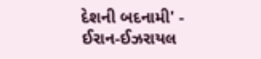દેશની બદનામી' -
ઈરાન-ઈઝરાયલ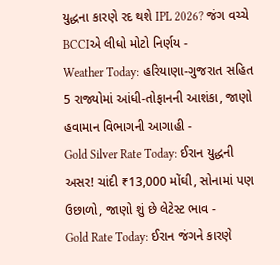યુદ્ધના કારણે રદ થશે IPL 2026? જંગ વચ્ચે BCCIએ લીધો મોટો નિર્ણય -
Weather Today: હરિયાણા-ગુજરાત સહિત 5 રાજ્યોમાં આંધી-તોફાનની આશંકા, જાણો હવામાન વિભાગની આગાહી -
Gold Silver Rate Today: ઈરાન યુદ્ધની અસર! ચાંદી ₹13,000 મોંઘી, સોનામાં પણ ઉછાળો, જાણો શું છે લેટેસ્ટ ભાવ -
Gold Rate Today: ઈરાન જંગને કારણે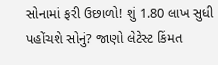સોનામાં ફરી ઉછાળો! શું 1.80 લાખ સુધી પહોંચશે સોનું? જાણો લેટેસ્ટ કિંમત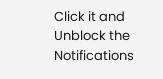Click it and Unblock the Notifications